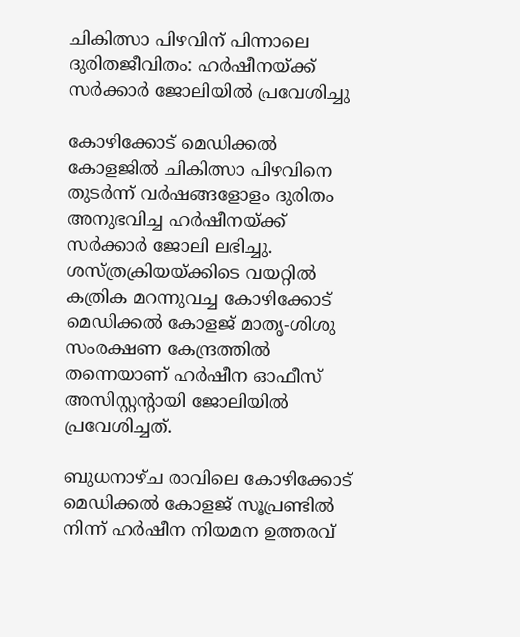ചികിത്സാ പിഴവിന് പിന്നാലെ ദുരിതജീവിതം: ഹർഷീനയ്ക്ക് സർക്കാർ ജോലിയിൽ പ്രവേശിച്ചു

കോഴിക്കോട് മെഡിക്കൽ കോളജിൽ ചികിത്സാ പിഴവിനെ തുടർന്ന് വർഷങ്ങളോളം ദുരിതം അനുഭവിച്ച ഹർഷീനയ്ക്ക് സർക്കാർ ജോലി ലഭിച്ചു. ശസ്ത്രക്രിയയ്ക്കിടെ വയറ്റിൽ കത്രിക മറന്നുവച്ച കോഴിക്കോട് മെഡിക്കൽ കോളജ് മാതൃ-ശിശു സംരക്ഷണ കേന്ദ്രത്തിൽ തന്നെയാണ് ഹർഷീന ഓഫീസ് അസിസ്റ്റന്റായി ജോലിയിൽ പ്രവേശിച്ചത്.

ബുധനാഴ്ച രാവിലെ കോഴിക്കോട് മെഡിക്കൽ കോളജ് സൂപ്രണ്ടിൽ നിന്ന് ഹർഷീന നിയമന ഉത്തരവ്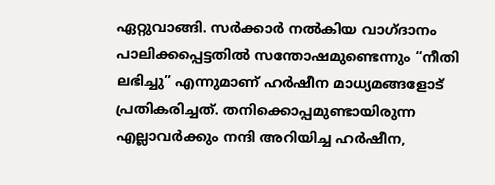ഏറ്റുവാങ്ങി. സർക്കാർ നൽകിയ വാഗ്ദാനം പാലിക്കപ്പെട്ടതിൽ സന്തോഷമുണ്ടെന്നും “നീതി ലഭിച്ചു” എന്നുമാണ് ഹർഷീന മാധ്യമങ്ങളോട് പ്രതികരിച്ചത്. തനിക്കൊപ്പമുണ്ടായിരുന്ന എല്ലാവർക്കും നന്ദി അറിയിച്ച ഹർഷീന,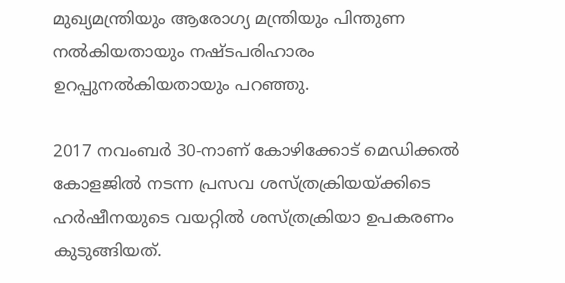മുഖ്യമന്ത്രിയും ആരോഗ്യ മന്ത്രിയും പിന്തുണ നൽകിയതായും നഷ്ടപരിഹാരം ഉറപ്പുനൽകിയതായും പറഞ്ഞു.

2017 നവംബർ 30-നാണ് കോഴിക്കോട് മെഡിക്കൽ കോളജിൽ നടന്ന പ്രസവ ശസ്ത്രക്രിയയ്ക്കിടെ ഹർഷീനയുടെ വയറ്റിൽ ശസ്ത്രക്രിയാ ഉപകരണം കുടുങ്ങിയത്.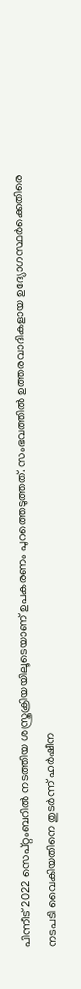പിന്നീട് 2022 സെപ്റ്റംബറിൽ നടത്തിയ ശസ്ത്രക്രിയയിലൂടെയാണ് ഉപകരണം പുറത്തെടുത്തത്. സംഭവത്തിൽ ഉത്തരവാദികളായ ഉദ്യോഗസ്ഥർക്കെതിരെ നടപടി വൈകിയതിനെ തുടർന്ന് ഹർഷീന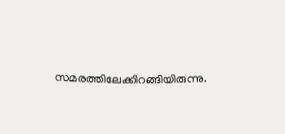സമരത്തിലേക്കിറങ്ങിയിരുന്നു.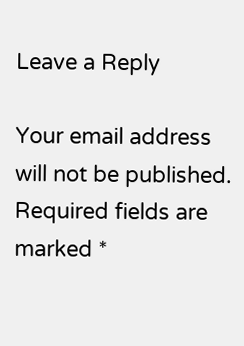Leave a Reply

Your email address will not be published. Required fields are marked *